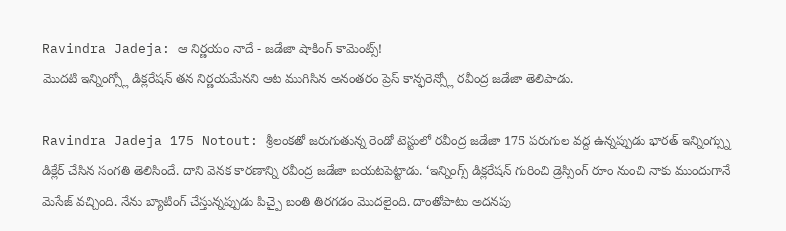Ravindra Jadeja: ఆ నిర్ణయం నాదే - జడేజా షాకింగ్ కామెంట్స్!
మొదటి ఇన్నింగ్స్లో డిక్లరేషన్ తన నిర్ణయమేనని ఆట ముగిసిన అనంతరం ప్రెస్ కాన్ఫరెన్స్లో రవీంద్ర జడేజా తెలిపాడు.

Ravindra Jadeja 175 Notout: శ్రీలంకతో జరుగుతున్న రెండో టెస్టులో రవీంద్ర జడేజా 175 పరుగుల వద్ద ఉన్నప్పుడు భారత్ ఇన్నింగ్స్ను డిక్లేర్ చేసిన సంగతి తెలిసిందే. దాని వెనక కారణాన్ని రవీంద్ర జడేజా బయటపెట్టాడు. ‘ఇన్నింగ్స్ డిక్లరేషన్ గురించి డ్రెస్సింగ్ రూం నుంచి నాకు ముందుగానే మెసేజ్ వచ్చింది. నేను బ్యాటింగ్ చేస్తున్నప్పుడు పిచ్పై బంతి తిరగడం మొదలైంది. దాంతోపాటు అదనపు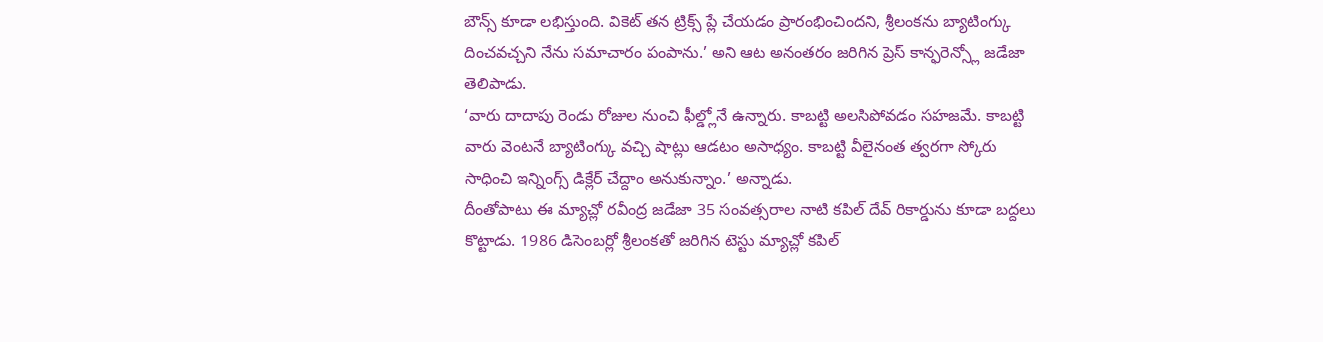బౌన్స్ కూడా లభిస్తుంది. వికెట్ తన ట్రిక్స్ ప్లే చేయడం ప్రారంభించిందని, శ్రీలంకను బ్యాటింగ్కు దించవచ్చని నేను సమాచారం పంపాను.’ అని ఆట అనంతరం జరిగిన ప్రెస్ కాన్ఫరెన్స్లో జడేజా తెలిపాడు.
‘వారు దాదాపు రెండు రోజుల నుంచి ఫీల్డ్లోనే ఉన్నారు. కాబట్టి అలసిపోవడం సహజమే. కాబట్టి వారు వెంటనే బ్యాటింగ్కు వచ్చి షాట్లు ఆడటం అసాధ్యం. కాబట్టి వీలైనంత త్వరగా స్కోరు సాధించి ఇన్నింగ్స్ డిక్లేర్ చేద్దాం అనుకున్నాం.’ అన్నాడు.
దీంతోపాటు ఈ మ్యాచ్లో రవీంద్ర జడేజా 35 సంవత్సరాల నాటి కపిల్ దేవ్ రికార్డును కూడా బద్దలు కొట్టాడు. 1986 డిసెంబర్లో శ్రీలంకతో జరిగిన టెస్టు మ్యాచ్లో కపిల్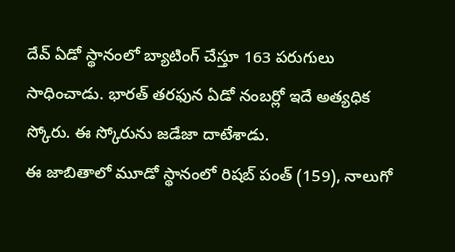దేవ్ ఏడో స్థానంలో బ్యాటింగ్ చేస్తూ 163 పరుగులు సాధించాడు. భారత్ తరఫున ఏడో నంబర్లో ఇదే అత్యధిక స్కోరు. ఈ స్కోరును జడేజా దాటేశాడు.
ఈ జాబితాలో మూడో స్థానంలో రిషబ్ పంత్ (159), నాలుగో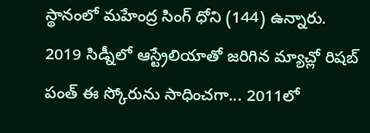స్థానంలో మహేంద్ర సింగ్ ధోని (144) ఉన్నారు. 2019 సిడ్నీలో ఆస్ట్రేలియాతో జరిగిన మ్యాచ్లో రిషబ్ పంత్ ఈ స్కోరును సాధించగా... 2011లో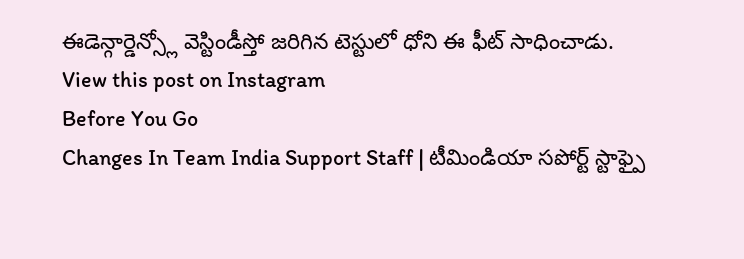ఈడెన్గార్డెన్స్లో వెస్టిండీస్తో జరిగిన టెస్టులో ధోని ఈ ఫీట్ సాధించాడు.
View this post on Instagram
Before You Go
Changes In Team India Support Staff | టీమిండియా సపోర్ట్ స్టాఫ్పై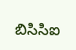బిసిసిఐ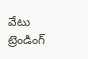వేటు
ట్రెండింగ్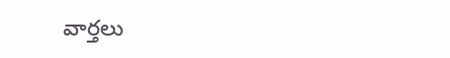వార్తలు